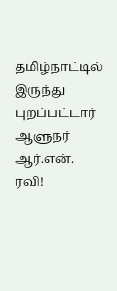தமிழ்நாட்டில் இருந்து புறப்பட்டார் ஆளுநர் ஆர்.என். ரவி!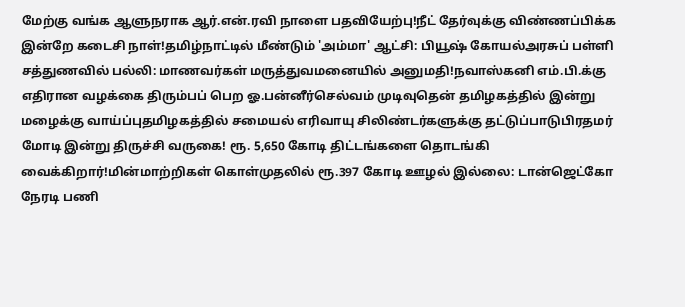மேற்கு வங்க ஆளுநராக ஆர்.என்.ரவி நாளை பதவியேற்பு!நீட் தேர்வுக்கு விண்ணப்பிக்க இன்றே கடைசி நாள்!தமிழ்நாட்டில் மீண்டும் 'அம்மா' ஆட்சி: பியூஷ் கோயல்அரசுப் பள்ளி சத்துணவில் பல்லி: மாணவர்கள் மருத்துவமனையில் அனுமதி!நவாஸ்கனி எம்.பி.க்கு எதிரான வழக்கை திரும்பப் பெற ஓ.பன்னீர்செல்வம் முடிவுதென் தமிழகத்தில் இன்று மழைக்கு வாய்ப்புதமிழகத்தில் சமையல் எரிவாயு சிலிண்டர்களுக்கு தட்டுப்பாடுபிரதமர் மோடி இன்று திருச்சி வருகை! ரூ. 5,650 கோடி திட்டங்களை தொடங்கி வைக்கிறார்!மின்மாற்றிகள் கொள்முதலில் ரூ.397 கோடி ஊழல் இல்லை: டான்ஜெட்கோ நேரடி பணி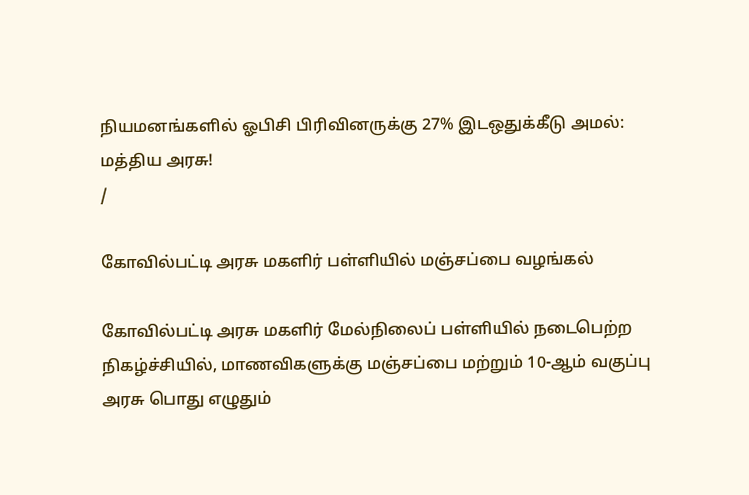நியமனங்களில் ஓபிசி பிரிவினருக்கு 27% இடஒதுக்கீடு அமல்: மத்திய அரசு!
/

கோவில்பட்டி அரசு மகளிர் பள்ளியில் மஞ்சப்பை வழங்கல்

கோவில்பட்டி அரசு மகளிர் மேல்நிலைப் பள்ளியில் நடைபெற்ற நிகழ்ச்சியில், மாணவிகளுக்கு மஞ்சப்பை மற்றும் 10-ஆம் வகுப்பு அரசு பொது எழுதும்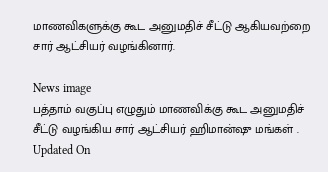மாணவிகளுக்கு கூட அனுமதிச் சீட்டு ஆகியவற்றை சார் ஆட்சியர் வழங்கினார்.

News image
பத்தாம் வகுப்பு எழுதும் மாணவிக்கு கூட அனுமதிச் சீட்டு வழங்கிய சார் ஆட்சியர் ஹிமான்ஷு மங்கள் .
Updated On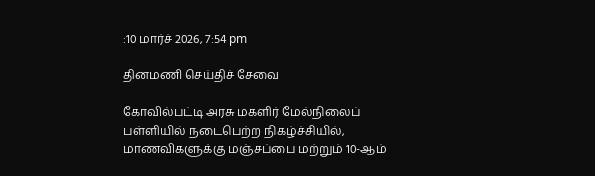:10 மார்ச் 2026, 7:54 pm

தினமணி செய்திச் சேவை

கோவில்பட்டி அரசு மகளிர் மேல்நிலைப் பள்ளியில் நடைபெற்ற நிகழ்ச்சியில், மாணவிகளுக்கு மஞ்சப்பை மற்றும் 10-ஆம்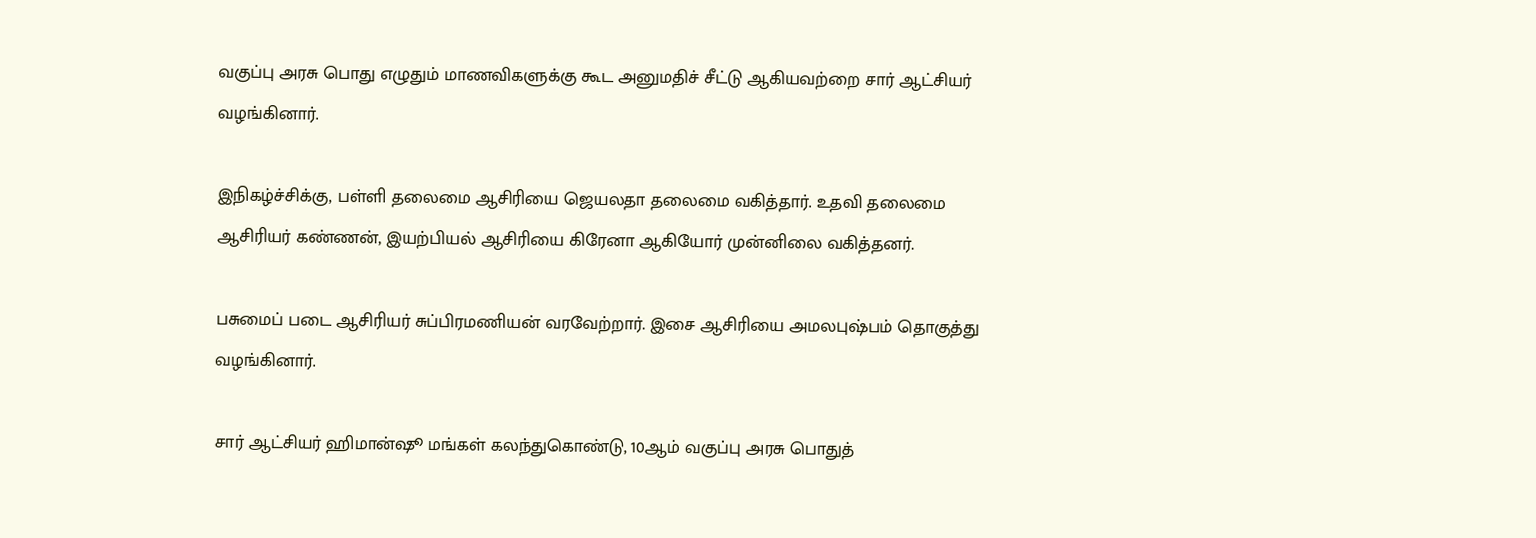வகுப்பு அரசு பொது எழுதும் மாணவிகளுக்கு கூட அனுமதிச் சீட்டு ஆகியவற்றை சார் ஆட்சியர் வழங்கினார்.

இநிகழ்ச்சிக்கு, பள்ளி தலைமை ஆசிரியை ஜெயலதா தலைமை வகித்தார். உதவி தலைமை ஆசிரியர் கண்ணன், இயற்பியல் ஆசிரியை கிரேனா ஆகியோர் முன்னிலை வகித்தனர்.

பசுமைப் படை ஆசிரியர் சுப்பிரமணியன் வரவேற்றார். இசை ஆசிரியை அமலபுஷ்பம் தொகுத்து வழங்கினார்.

சார் ஆட்சியர் ஹிமான்ஷூ மங்கள் கலந்துகொண்டு, 10ஆம் வகுப்பு அரசு பொதுத்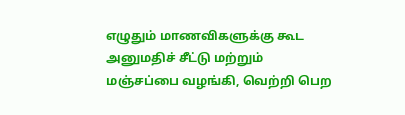எழுதும் மாணவிகளுக்கு கூட அனுமதிச் சீட்டு மற்றும் மஞ்சப்பை வழங்கி, வெற்றி பெற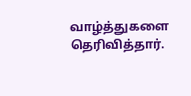வாழ்த்துகளை தெரிவித்தார்.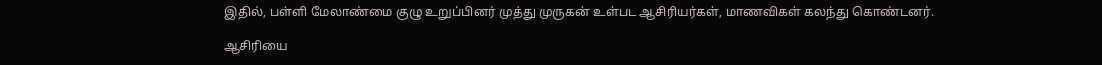இதில், பள்ளி மேலாண்மை குழு உறுப்பினர் முத்து முருகன் உள்பட ஆசிரியர்கள், மாணவிகள் கலந்து கொண்டனர்.

ஆசிரியை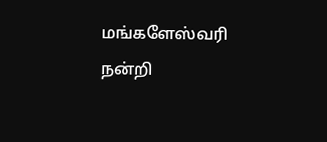மங்களேஸ்வரி நன்றி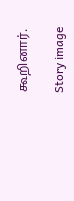கூறினார்.

Story image